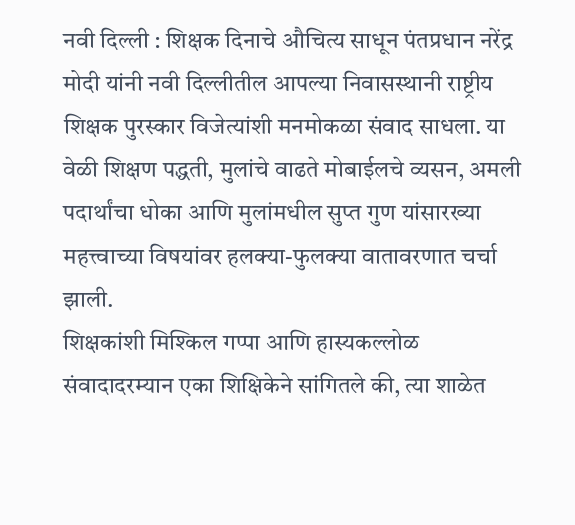नवी दिल्ली : शिक्षक दिनाचे औचित्य साधून पंतप्रधान नरेंद्र मोदी यांनी नवी दिल्लीतील आपल्या निवासस्थानी राष्ट्रीय शिक्षक पुरस्कार विजेत्यांशी मनमोकळा संवाद साधला. या वेळी शिक्षण पद्धती, मुलांचे वाढते मोबाईलचे व्यसन, अमली पदार्थांचा धोका आणि मुलांमधील सुप्त गुण यांसारख्या महत्त्वाच्या विषयांवर हलक्या-फुलक्या वातावरणात चर्चा झाली.
शिक्षकांशी मिश्किल गप्पा आणि हास्यकल्लोळ
संवादादरम्यान एका शिक्षिकेने सांगितले की, त्या शाळेत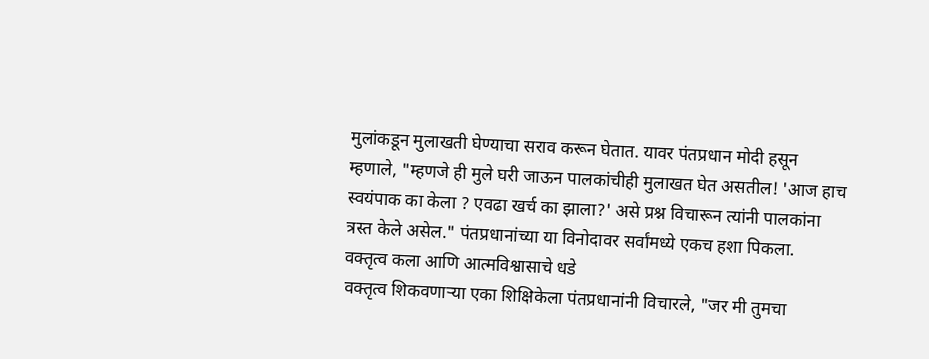मुलांकडून मुलाखती घेण्याचा सराव करून घेतात. यावर पंतप्रधान मोदी हसून म्हणाले, "म्हणजे ही मुले घरी जाऊन पालकांचीही मुलाखत घेत असतील! 'आज हाच स्वयंपाक का केला ? एवढा खर्च का झाला?' असे प्रश्न विचारून त्यांनी पालकांना त्रस्त केले असेल." पंतप्रधानांच्या या विनोदावर सर्वांमध्ये एकच हशा पिकला.
वक्तृत्व कला आणि आत्मविश्वासाचे धडे
वक्तृत्व शिकवणाऱ्या एका शिक्षिकेला पंतप्रधानांनी विचारले, "जर मी तुमचा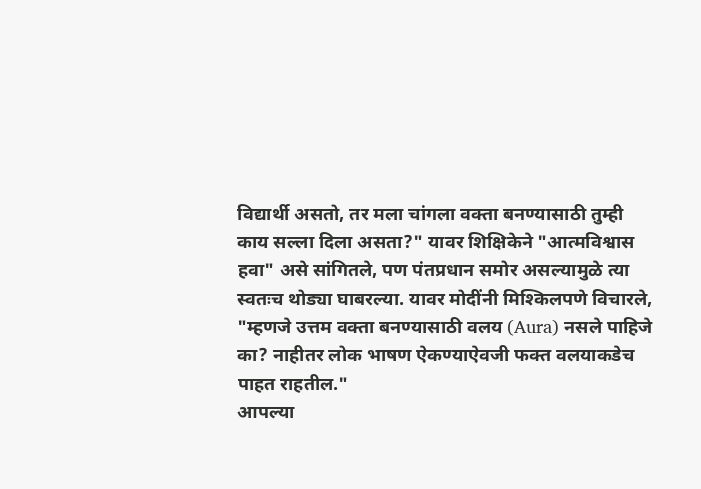विद्यार्थी असतो, तर मला चांगला वक्ता बनण्यासाठी तुम्ही काय सल्ला दिला असता?" यावर शिक्षिकेने "आत्मविश्वास हवा" असे सांगितले, पण पंतप्रधान समोर असल्यामुळे त्या स्वतःच थोड्या घाबरल्या. यावर मोदींनी मिश्किलपणे विचारले, "म्हणजे उत्तम वक्ता बनण्यासाठी वलय (Aura) नसले पाहिजे का? नाहीतर लोक भाषण ऐकण्याऐवजी फक्त वलयाकडेच पाहत राहतील."
आपल्या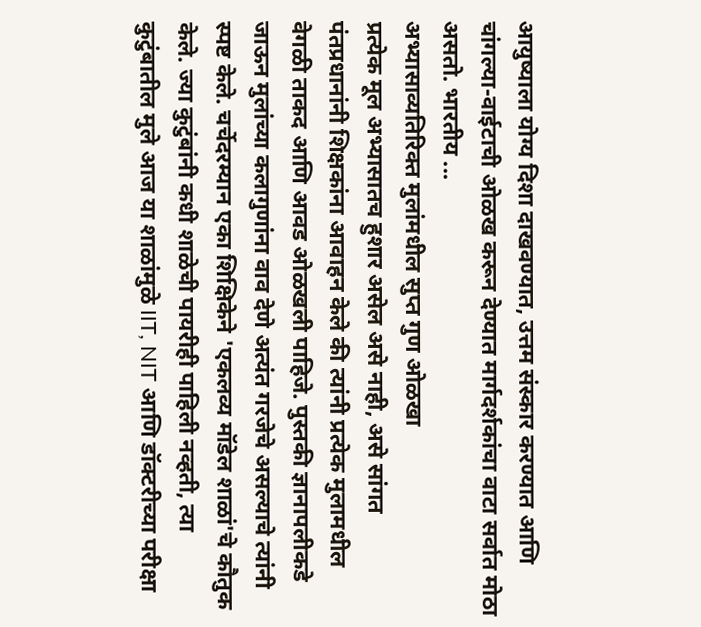आयुष्याला योग्य दिशा दाखवण्यात, उत्तम संस्कार करण्यात आणि चांगल्या-वाईटाची ओळख करून देण्यात मार्गदर्शकांचा वाटा सर्वात मोठा असतो. भारतीय ...
अभ्यासाव्यतिरिक्त मुलांमधील सुप्त गुण ओळखा
प्रत्येक मूल अभ्यासातच हुशार असेल असे नाही, असे सांगत पंतप्रधानांनी शिक्षकांना आवाहन केले की त्यांनी प्रत्येक मुलामधील वेगळी ताकद आणि आवड ओळखली पाहिजे. पुस्तकी ज्ञानापलीकडे जाऊन मुलांच्या कलागुणांना वाव देणे अत्यंत गरजेचे असल्याचे त्यांनी स्पष्ट केले. चर्चेदरम्यान एका शिक्षिकेने 'एकलव्य मॉडेल शाळां'चे कौतुक केले. ज्या कुटुंबांनी कधी शाळेची पायरीही पाहिली नव्हती, त्या कुटुंबातील मुले आज या शाळांमुळे IIT, NIT आणि डॉक्टरीच्या परीक्षा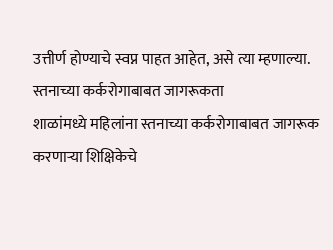उत्तीर्ण होण्याचे स्वप्न पाहत आहेत, असे त्या म्हणाल्या.
स्तनाच्या कर्करोगाबाबत जागरूकता
शाळांमध्ये महिलांना स्तनाच्या कर्करोगाबाबत जागरूक करणाऱ्या शिक्षिकेचे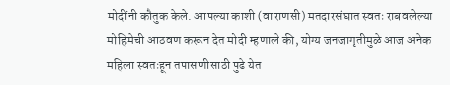मोदींनी कौतुक केले. आपल्या काशी (वाराणसी) मतदारसंघात स्वतः राबवलेल्या मोहिमेची आठवण करून देत मोदी म्हणाले की, योग्य जनजागृतीमुळे आज अनेक महिला स्वतःहून तपासणीसाठी पुढे येत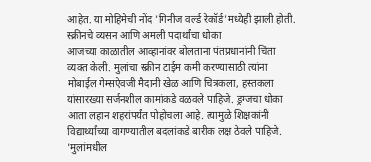आहेत. या मोहिमेची नोंद 'गिनीज वर्ल्ड रेकॉर्ड'मध्येही झाली होती.
स्क्रीनचे व्यसन आणि अमली पदार्थांचा धोका
आजच्या काळातील आव्हानांवर बोलताना पंतप्रधानांनी चिंता व्यक्त केली. मुलांचा स्क्रीन टाईम कमी करण्यासाठी त्यांना मोबाईल गेम्सऐवजी मैदानी खेळ आणि चित्रकला, हस्तकला यांसारख्या सर्जनशील कामांकडे वळवले पाहिजे. ड्रग्जचा धोका आता लहान शहरांपर्यंत पोहोचला आहे. त्यामुळे शिक्षकांनी विद्यार्थ्यांच्या वागण्यातील बदलांकडे बारीक लक्ष ठेवले पाहिजे.
'मुलांमधील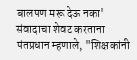बालपण मरू देऊ नका'
संवादाचा शेवट करताना पंतप्रधान म्हणाले, "शिक्षकांनी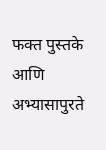फक्त पुस्तके आणि अभ्यासापुरते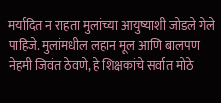मर्यादित न राहता मुलांच्या आयुष्याशी जोडले गेले पाहिजे. मुलांमधील लहान मूल आणि बालपण नेहमी जिवंत ठेवणे, हे शिक्षकांचे सर्वात मोठे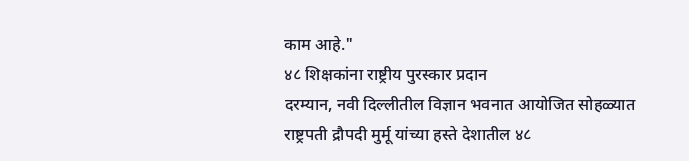काम आहे."
४८ शिक्षकांना राष्ट्रीय पुरस्कार प्रदान
दरम्यान, नवी दिल्लीतील विज्ञान भवनात आयोजित सोहळ्यात राष्ट्रपती द्रौपदी मुर्मू यांच्या हस्ते देशातील ४८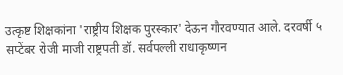उत्कृष्ट शिक्षकांना 'राष्ट्रीय शिक्षक पुरस्कार' देऊन गौरवण्यात आले. दरवर्षी ५ सप्टेंबर रोजी माजी राष्ट्रपती डॉ. सर्वपल्ली राधाकृष्णन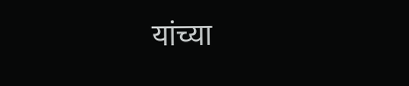यांच्या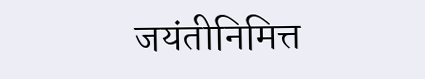जयंतीनिमित्त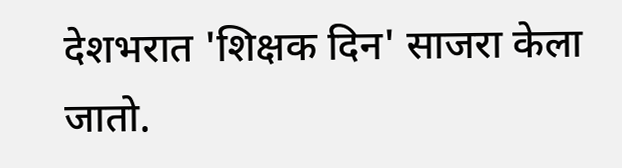देशभरात 'शिक्षक दिन' साजरा केला जातो.